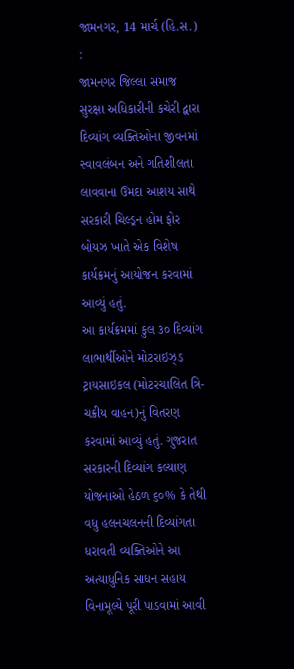જામનગર, 14 માર્ચ (હિ.સ.) :
જામનગર જિલ્લા સમાજ સુરક્ષા અધિકારીની કચેરી દ્વારા દિવ્યાંગ વ્યક્તિઓના જીવનમાં સ્વાવલંબન અને ગતિશીલતા લાવવાના ઉમદા આશય સાથે સરકારી ચિલ્ડ્રન હોમ ફોર બોયઝ ખાતે એક વિશેષ કાર્યક્રમનું આયોજન કરવામાં આવ્યું હતું.
આ કાર્યક્રમમાં કુલ ૩૦ દિવ્યાંગ લાભાર્થીઓને મોટરાઇઝ્ડ ટ્રાયસાઇકલ (મોટરચાલિત ત્રિ-ચક્રીય વાહન)નું વિતરણ કરવામાં આવ્યું હતું. ગુજરાત સરકારની દિવ્યાંગ કલ્યાણ યોજનાઓ હેઠળ ૬૦% કે તેથી વધુ હલનચલનની દિવ્યાંગતા ધરાવતી વ્યક્તિઓને આ અત્યાધુનિક સાધન સહાય વિનામૂલ્યે પૂરી પાડવામાં આવી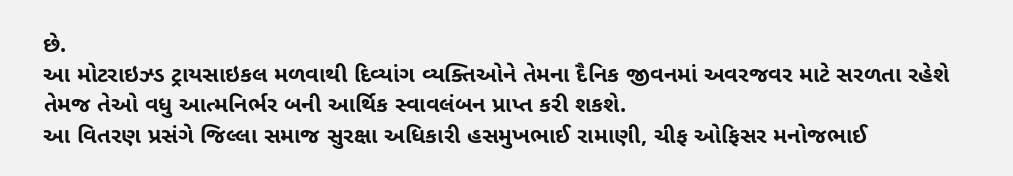છે.
આ મોટરાઇઝ્ડ ટ્રાયસાઇકલ મળવાથી દિવ્યાંગ વ્યક્તિઓને તેમના દૈનિક જીવનમાં અવરજવર માટે સરળતા રહેશે તેમજ તેઓ વધુ આત્મનિર્ભર બની આર્થિક સ્વાવલંબન પ્રાપ્ત કરી શકશે.
આ વિતરણ પ્રસંગે જિલ્લા સમાજ સુરક્ષા અધિકારી હસમુખભાઈ રામાણી, ચીફ ઓફિસર મનોજભાઈ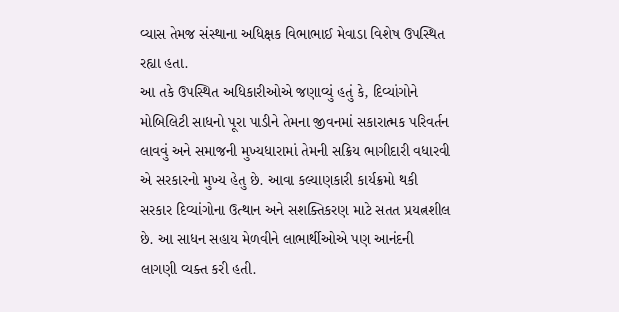વ્યાસ તેમજ સંસ્થાના અધિક્ષક વિભાભાઈ મેવાડા વિશેષ ઉપસ્થિત રહ્યા હતા.
આ તકે ઉપસ્થિત અધિકારીઓએ જણાવ્યું હતું કે, દિવ્યાંગોને મોબિલિટી સાધનો પૂરા પાડીને તેમના જીવનમાં સકારાત્મક પરિવર્તન લાવવું અને સમાજની મુખ્યધારામાં તેમની સક્રિય ભાગીદારી વધારવી એ સરકારનો મુખ્ય હેતુ છે. આવા કલ્યાણકારી કાર્યક્રમો થકી સરકાર દિવ્યાંગોના ઉત્થાન અને સશક્તિકરણ માટે સતત પ્રયત્નશીલ છે. આ સાધન સહાય મેળવીને લાભાર્થીઓએ પણ આનંદની લાગણી વ્યક્ત કરી હતી.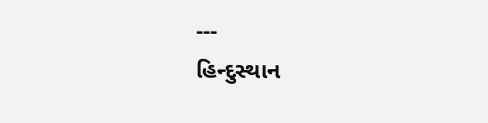---
હિન્દુસ્થાન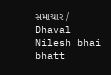સમાચાર / Dhaval Nilesh bhai bhatt